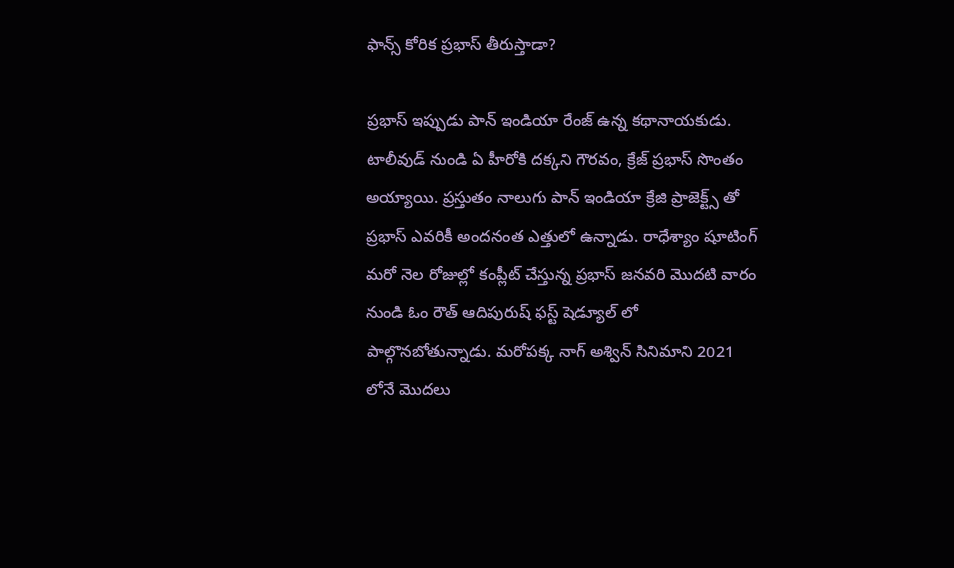ఫాన్స్ కోరిక ప్రభాస్ తీరుస్తాడా?

ప్రభాస్ ఇప్పుడు పాన్ ఇండియా రేంజ్ ఉన్న కథానాయకుడు. టాలీవుడ్ నుండి ఏ హీరోకి దక్కని గౌరవం, క్రేజ్ ప్రభాస్ సొంతం అయ్యాయి. ప్రస్తుతం నాలుగు పాన్ ఇండియా క్రేజి ప్రాజెక్ట్స్ తో ప్రభాస్ ఎవరికీ అందనంత ఎత్తులో ఉన్నాడు. రాధేశ్యాం షూటింగ్ మరో నెల రోజుల్లో కంప్లీట్ చేస్తున్న ప్రభాస్ జనవరి మొదటి వారం నుండి ఓం రౌత్ ఆదిపురుష్ ఫస్ట్ షెడ్యూల్ లో పాల్గొనబోతున్నాడు. మరోపక్క నాగ్ అశ్విన్ సినిమాని 2021 లోనే మొదలు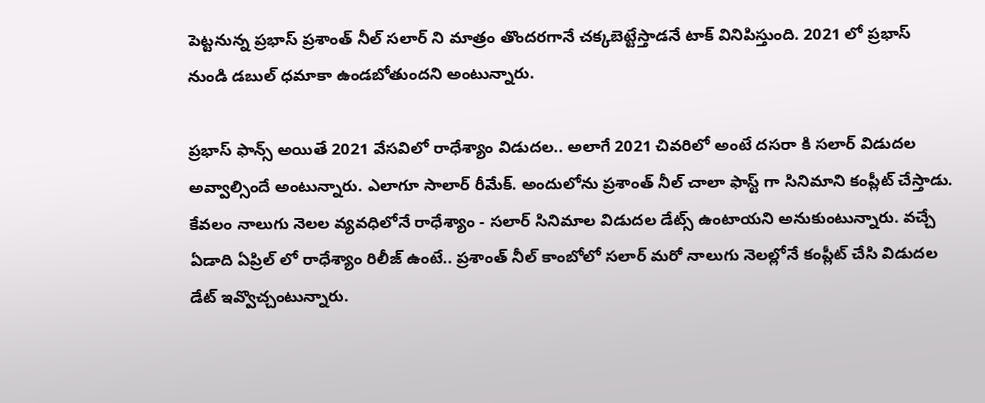పెట్టనున్న ప్రభాస్ ప్రశాంత్ నీల్ సలార్ ని మాత్రం తొందరగానే చక్కబెట్టేస్తాడనే టాక్ వినిపిస్తుంది. 2021 లో ప్రభాస్ నుండి డబుల్ ధమాకా ఉండబోతుందని అంటున్నారు.

ప్రభాస్ ఫాన్స్ అయితే 2021 వేసవిలో రాధేశ్యాం విడుదల.. అలాగే 2021 చివరిలో అంటే దసరా కి సలార్ విడుదల అవ్వాల్సిందే అంటున్నారు. ఎలాగూ సాలార్ రీమేక్. అందులోను ప్రశాంత్ నీల్ చాలా ఫాస్ట్ గా సినిమాని కంప్లీట్ చేస్తాడు. కేవలం నాలుగు నెలల వ్యవధిలోనే రాధేశ్యాం - సలార్ సినిమాల విడుదల డేట్స్ ఉంటాయని అనుకుంటున్నారు. వచ్చే ఏడాది ఏప్రిల్ లో రాధేశ్యాం రిలీజ్ ఉంటే.. ప్రశాంత్ నీల్ కాంబోలో సలార్ మరో నాలుగు నెలల్లోనే కంప్లీట్ చేసి విడుదల డేట్ ఇవ్వొచ్చంటున్నారు.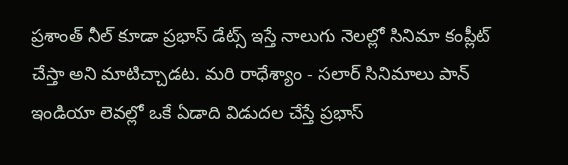ప్రశాంత్ నీల్ కూడా ప్రభాస్ డేట్స్ ఇస్తే నాలుగు నెలల్లో సినిమా కంప్లీట్ చేస్తా అని మాటిచ్చాడట. మరి రాధేశ్యాం - సలార్ సినిమాలు పాన్ ఇండియా లెవల్లో ఒకే ఏడాది విడుదల చేస్తే ప్రభాస్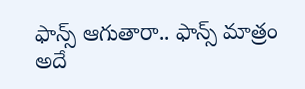ఫాన్స్ ఆగుతారా.. ఫాన్స్ మాత్రం అదే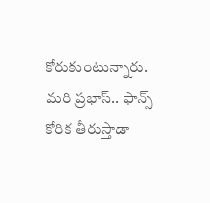కోరుకుంటున్నారు. మరి ప్రభాస్.. ఫాన్స్ కోరిక తీరుస్తాడా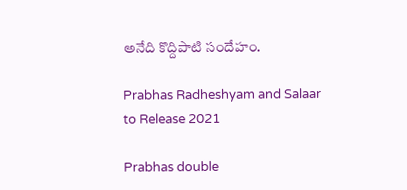అనేది కొద్దిపాటి సందేహం.

Prabhas Radheshyam and Salaar to Release 2021

Prabhas double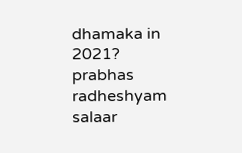dhamaka in 2021?
prabhas
radheshyam
salaar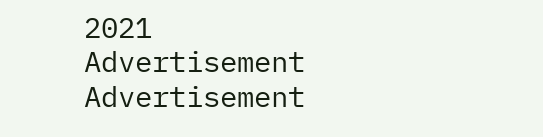2021
Advertisement
Advertisement